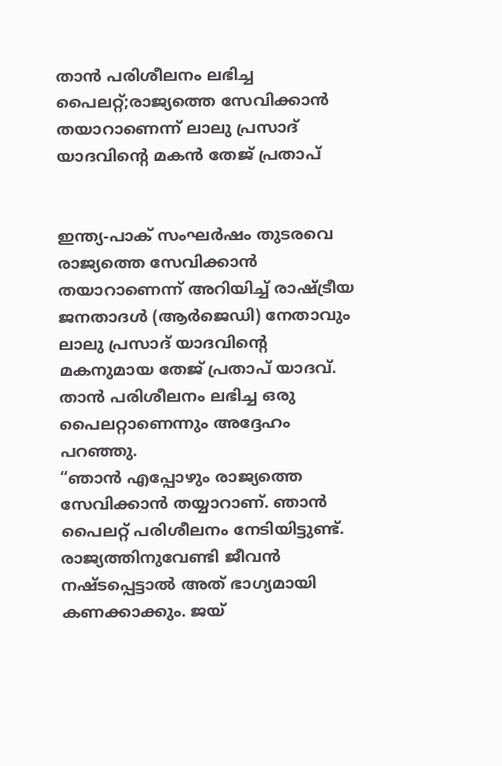താൻ പരിശീലനം ലഭിച്ച പൈലറ്റ്;രാജ്യത്തെ സേവിക്കാൻ തയാറാണെന്ന് ലാലു പ്രസാദ് യാദവിന്റെ മകൻ തേജ് പ്രതാപ്


ഇന്ത്യ-പാക് സംഘർഷം തുടരവെ രാജ്യത്തെ സേവിക്കാൻ തയാറാണെന്ന് അറിയിച്ച് രാഷ്ട്രീയ ജനതാദൾ (ആർജെഡി) നേതാവും ലാലു പ്രസാദ് യാദവിന്റെ മകനുമായ തേജ് പ്രതാപ് യാദവ്. താൻ പരിശീലനം ലഭിച്ച ഒരു പൈലറ്റാണെന്നും അദ്ദേഹം പറഞ്ഞു.
“ഞാൻ എപ്പോഴും രാജ്യത്തെ സേവിക്കാൻ തയ്യാറാണ്. ഞാൻ പൈലറ്റ് പരിശീലനം നേടിയിട്ടുണ്ട്. രാജ്യത്തിനുവേണ്ടി ജീവൻ നഷ്ടപ്പെട്ടാൽ അത് ഭാഗ്യമായി കണക്കാക്കും. ജയ്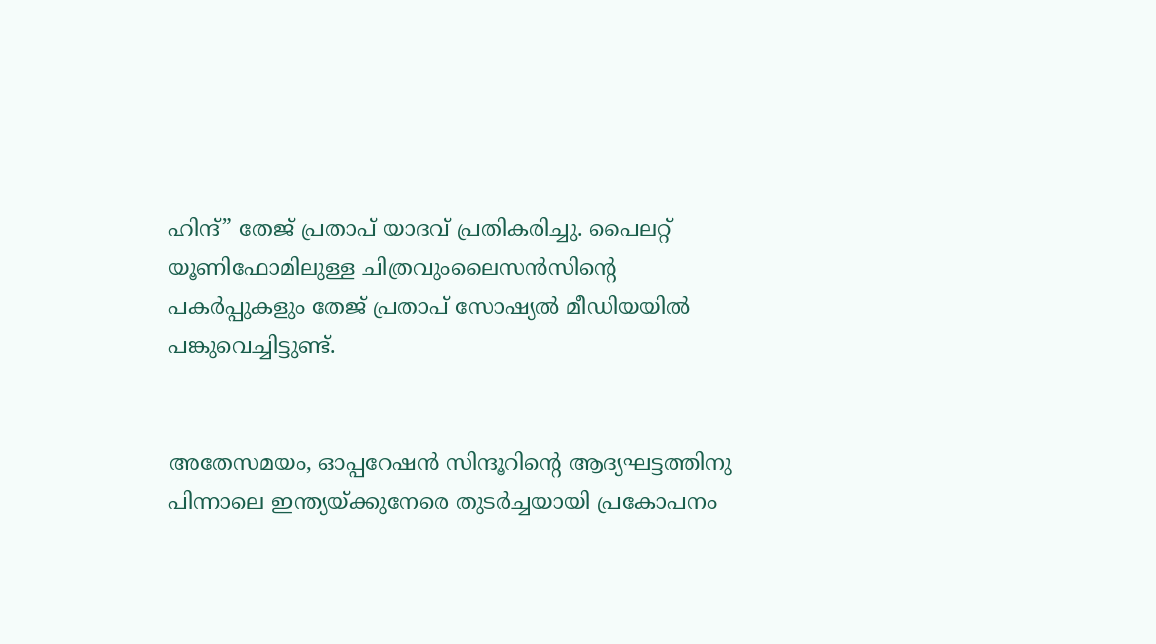ഹിന്ദ്” തേജ് പ്രതാപ് യാദവ് പ്രതികരിച്ചു. പൈലറ്റ് യൂണിഫോമിലുള്ള ചിത്രവുംലൈസൻസിന്റെ പകർപ്പുകളും തേജ് പ്രതാപ് സോഷ്യൽ മീഡിയയിൽ പങ്കുവെച്ചിട്ടുണ്ട്.


അതേസമയം, ഓപ്പറേഷൻ സിന്ദൂറിന്റെ ആദ്യഘട്ടത്തിനു പിന്നാലെ ഇന്ത്യയ്ക്കുനേരെ തുടർച്ചയായി പ്രകോപനം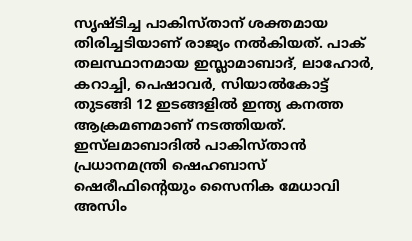സൃഷ്ടിച്ച പാകിസ്താന് ശക്തമായ തിരിച്ചടിയാണ് രാജ്യം നൽകിയത്. പാക് തലസ്ഥാനമായ ഇസ്ലാമാബാദ്, ലാഹോർ, കറാച്ചി, പെഷാവർ, സിയാൽകോട്ട് തുടങ്ങി 12 ഇടങ്ങളിൽ ഇന്ത്യ കനത്ത ആക്രമണമാണ് നടത്തിയത്. ഇസ്‌ലമാബാദിൽ പാകിസ്താൻ പ്രധാനമന്ത്രി ഷെഹബാസ് ഷെരീഫിന്റെയും സൈനിക മേധാവി അസിം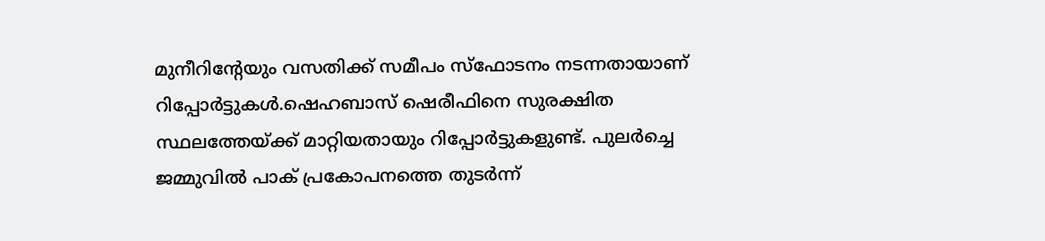മുനീറിന്റേയും വസതിക്ക് സമീപം സ്‌ഫോടനം നടന്നതായാണ് റിപ്പോർട്ടുകൾ.ഷെഹബാസ് ഷെരീഫിനെ സുരക്ഷിത സ്ഥലത്തേയ്ക്ക് മാറ്റിയതായും റിപ്പോർട്ടുകളുണ്ട്. പുലർച്ചെ ജമ്മുവിൽ പാക് പ്രകോപനത്തെ തുടർന്ന്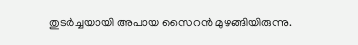തുടർച്ചയായി അപായ സൈറൻ മുഴങ്ങിയിരുന്നു.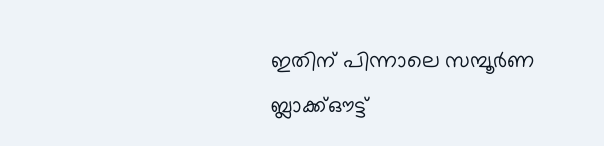ഇതിന് പിന്നാലെ സമ്പൂർണ ബ്ലാക്ക്ഔട്ട്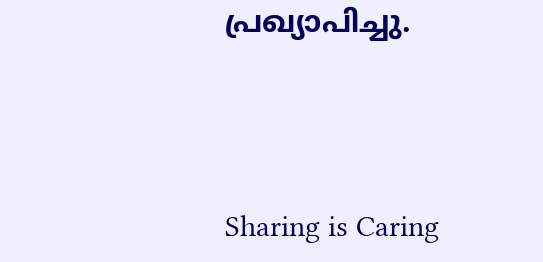പ്രഖ്യാപിച്ചു.




Sharing is Caring